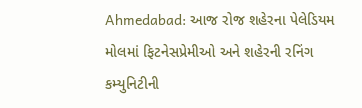Ahmedabad: આજ રોજ શહેરના પેલેડિયમ મોલમાં ફિટનેસપ્રેમીઓ અને શહેરની રનિંગ કમ્યુનિટીની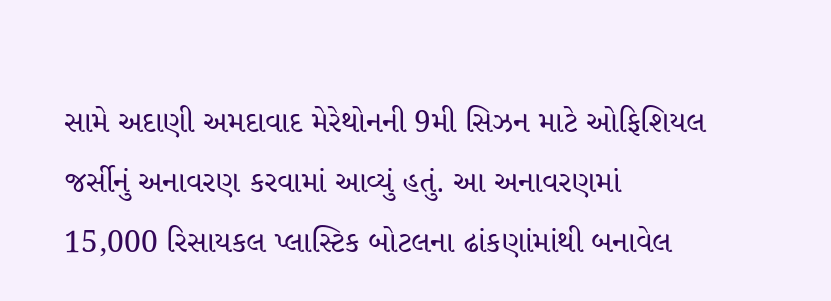સામે અદાણી અમદાવાદ મેરેથોનની 9મી સિઝન માટે ઓફિશિયલ જર્સીનું અનાવરણ કરવામાં આવ્યું હતું. આ અનાવરણમાં 15,000 રિસાયકલ પ્લાસ્ટિક બોટલના ઢાંકણાંમાંથી બનાવેલ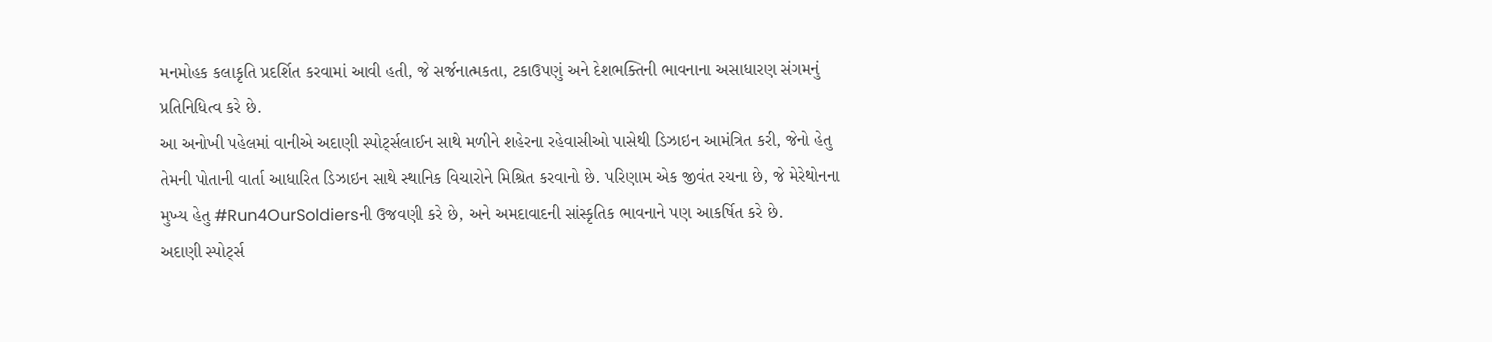મનમોહક કલાકૃતિ પ્રદર્શિત કરવામાં આવી હતી, જે સર્જનાત્મકતા, ટકાઉપણું અને દેશભક્તિની ભાવનાના અસાધારણ સંગમનું પ્રતિનિધિત્વ કરે છે.
આ અનોખી પહેલમાં વાનીએ અદાણી સ્પોર્ટ્સલાઈન સાથે મળીને શહેરના રહેવાસીઓ પાસેથી ડિઝાઇન આમંત્રિત કરી, જેનો હેતુ તેમની પોતાની વાર્તા આધારિત ડિઝાઇન સાથે સ્થાનિક વિચારોને મિશ્રિત કરવાનો છે. પરિણામ એક જીવંત રચના છે, જે મેરેથોનના મુખ્ય હેતુ #Run4OurSoldiersની ઉજવણી કરે છે, અને અમદાવાદની સાંસ્કૃતિક ભાવનાને પણ આકર્ષિત કરે છે.
અદાણી સ્પોર્ટ્સ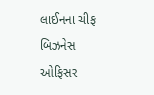લાઈનના ચીફ બિઝનેસ ઓફિસર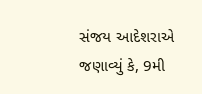સંજય આદેશરાએ જણાવ્યું કે, 9મી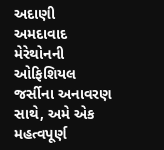અદાણી અમદાવાદ મેરેથોનની ઓફિશિયલ જર્સીના અનાવરણ સાથે, અમે એક મહત્વપૂર્ણ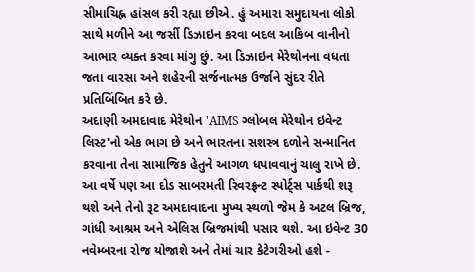સીમાચિહ્ન હાંસલ કરી રહ્યા છીએ. હું અમારા સમુદાયના લોકો સાથે મળીને આ જર્સી ડિઝાઇન કરવા બદલ આકિબ વાનીનો આભાર વ્યક્ત કરવા માંગુ છું. આ ડિઝાઇન મેરેથોનના વધતા જતા વારસા અને શહેરની સર્જનાત્મક ઉર્જાને સુંદર રીતે પ્રતિબિંબિત કરે છે.
અદાણી અમદાવાદ મેરેથોન 'AIMS ગ્લોબલ મેરેથોન ઇવેન્ટ લિસ્ટ'નો એક ભાગ છે અને ભારતના સશસ્ત્ર દળોને સન્માનિત કરવાના તેના સામાજિક હેતુને આગળ ધપાવવાનું ચાલુ રાખે છે. આ વર્ષે પણ આ દોડ સાબરમતી રિવરફ્રન્ટ સ્પોર્ટ્સ પાર્કથી શરૂ થશે અને તેનો રૂટ અમદાવાદના મુખ્ય સ્થળો જેમ કે અટલ બ્રિજ, ગાંધી આશ્રમ અને એલિસ બ્રિજમાંથી પસાર થશે. આ ઇવેન્ટ 30 નવેમ્બરના રોજ યોજાશે અને તેમાં ચાર કેટેગરીઓ હશે -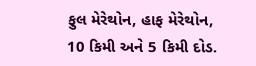ફુલ મેરેથોન, હાફ મેરેથોન, 10 કિમી અને 5 કિમી દોડ.